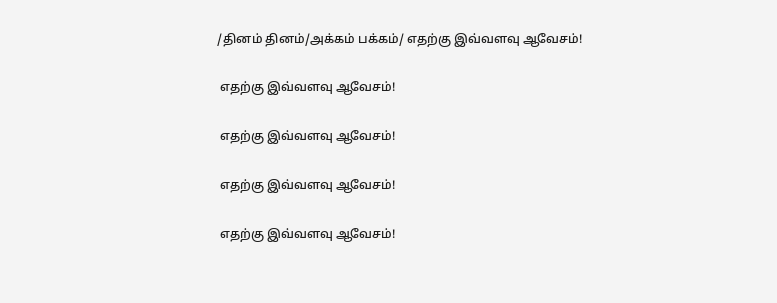/தினம் தினம்/அக்கம் பக்கம்/ எதற்கு இவ்வளவு ஆவேசம்!

 எதற்கு இவ்வளவு ஆவேசம்!

 எதற்கு இவ்வளவு ஆவேசம்!

 எதற்கு இவ்வளவு ஆவேசம்!

 எதற்கு இவ்வளவு ஆவேசம்!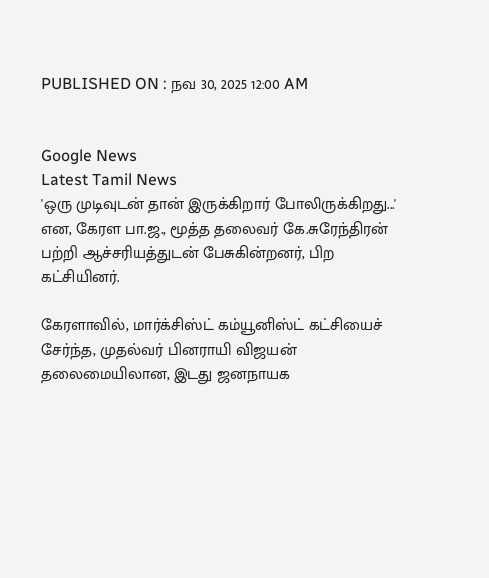PUBLISHED ON : நவ 30, 2025 12:00 AM


Google News
Latest Tamil News
'ஒரு முடிவுடன் தான் இருக்கிறார் போலிருக்கிறது...' என, கேரள பா.ஜ., மூத்த தலைவர் கே.சுரேந்திரன் பற்றி ஆச்சரியத்துடன் பேசுகின்றனர், பிற கட்சியினர்.

கேரளாவில், மார்க்சிஸ்ட் கம்யூனிஸ்ட் கட்சியைச் சேர்ந்த, முதல்வர் பினராயி விஜயன் தலைமையிலான, இடது ஜனநாயக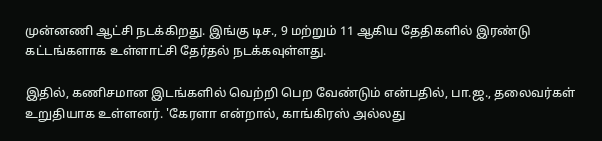முன்னணி ஆட்சி நடக்கிறது. இங்கு டிச., 9 மற்றும் 11 ஆகிய தேதிகளில் இரண்டு கட்டங்களாக உள்ளாட்சி தேர்தல் நடக்கவுள்ளது.

இதில், கணிசமான இடங்களில் வெற்றி பெற வேண்டும் என்பதில், பா.ஜ., தலைவர்கள் உறுதியாக உள்ளனர். 'கேரளா என்றால், காங்கிரஸ் அல்லது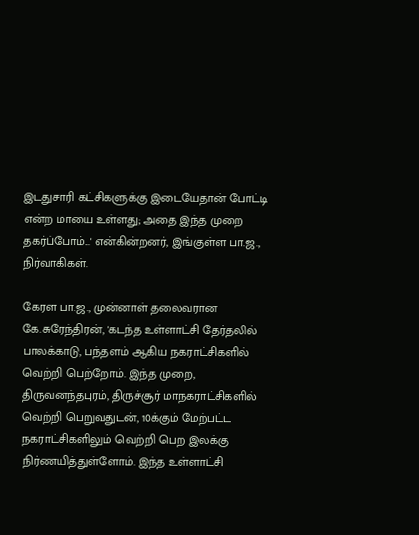இடதுசாரி கட்சிகளுக்கு இடையேதான் போட்டி என்ற மாயை உள்ளது; அதை இந்த முறை தகர்ப்போம்...' என்கின்றனர், இங்குள்ள பா.ஜ., நிர்வாகிகள்.

கேரள பா.ஜ., முன்னாள் தலைவரான கே.சுரேந்திரன், 'கடந்த உள்ளாட்சி தேர்தலில் பாலக்காடு, பந்தளம் ஆகிய நகராட்சிகளில் வெற்றி பெற்றோம். இந்த முறை, திருவனந்தபுரம், திருச்சூர் மாநகராட்சிகளில் வெற்றி பெறுவதுடன், 10க்கும் மேற்பட்ட நகராட்சிகளிலும் வெற்றி பெற இலக்கு நிர்ணயித்துள்ளோம். இந்த உள்ளாட்சி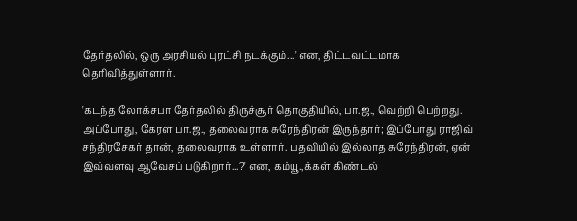தேர்தலில், ஒரு அரசியல் புரட்சி நடக்கும்...' என, திட்டவட்டமாக தெரிவித்துள்ளார்.

'கடந்த லோக்சபா தேர்தலில் திருச்சூர் தொகுதியில், பா.ஜ., வெற்றி பெற்றது. அப்போது, கேரள பா.ஜ., தலைவராக சுரேந்திரன் இருந்தார்; இப்போது ராஜிவ் சந்திரசேகர் தான், தலைவராக உள்ளார். பதவியில் இல்லாத சுரேந்திரன், ஏன் இவ்வளவு ஆவேசப் படுகிறார்...?' என, கம்யூ.,க்கள் கிண்டல்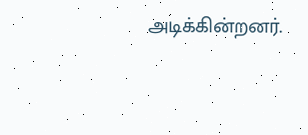அடிக்கின்றனர்.